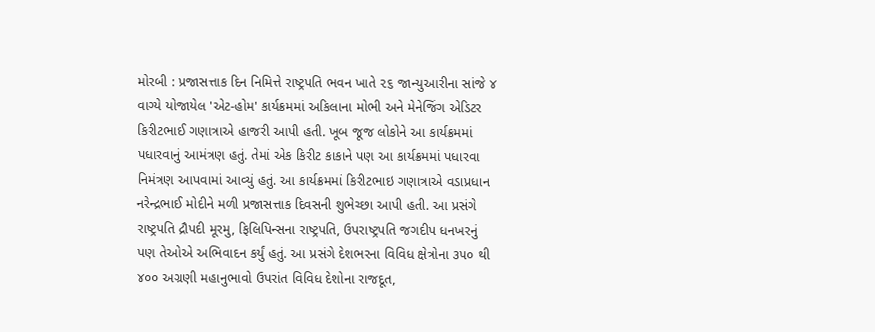મોરબી : પ્રજાસત્તાક દિન નિમિત્તે રાષ્ટ્રપતિ ભવન ખાતે ૨૬ જાન્યુઆરીના સાંજે ૪ વાગ્યે યોજાયેલ 'એટ-હોમ' કાર્યક્રમમાં અકિલાના મોભી અને મેનેજિંગ એડિટર કિરીટભાઈ ગણાત્રાએ હાજરી આપી હતી. ખૂબ જૂજ લોકોને આ કાર્યક્રમમાં પધારવાનું આમંત્રણ હતું. તેમાં એક કિરીટ કાકાને પણ આ કાર્યક્રમમાં પધારવા નિમંત્રણ આપવામાં આવ્યું હતું. આ કાર્યક્રમમાં કિરીટભાઇ ગણાત્રાએ વડાપ્રધાન નરેન્દ્રભાઈ મોદીને મળી પ્રજાસત્તાક દિવસની શુભેચ્છા આપી હતી. આ પ્રસંગે રાષ્ટ્રપતિ દ્રૌપદી મૂરમુ, ફિલિપિન્સના રાષ્ટ્રપતિ, ઉપરાષ્ટ્રપતિ જગદીપ ધનખરનું પણ તેઓએ અભિવાદન કર્યું હતું. આ પ્રસંગે દેશભરના વિવિધ ક્ષેત્રોના ૩૫૦ થી ૪૦૦ અગ્રણી મહાનુભાવો ઉપરાંત વિવિધ દેશોના રાજદૂત,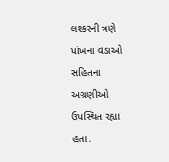લશ્કરની ત્રણે પાંખના વડાઓ સહિતના અગ્રણીઓ ઉપસ્થિત રહ્યા હતા.